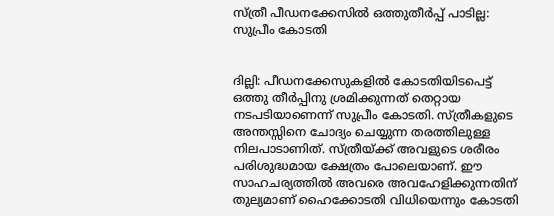സ്ത്രീ പീഡനക്കേസില്‍ ഒത്തുതീര്‍പ്പ് പാടില്ല: സുപ്രീം കോടതി


ദില്ലി: പീഡനക്കേസുകളില്‍ കോടതിയിടപെട്ട് ഒത്തു തീര്‍പ്പിനു ശ്രമിക്കുന്നത് തെറ്റായ നടപടിയാണെന്ന് സുപ്രീം കോടതി. സ്ത്രീകളുടെ അന്തസ്സിനെ ചോദ്യം ചെയ്യുന്ന തരത്തിലുള്ള നിലപാടാണിത്. സ്ത്രീയ്ക്ക് അവളുടെ ശരീരം പരിശുദ്ധമായ ക്ഷേത്രം പോലെയാണ്. ഈ സാഹചര്യത്തില്‍ അവരെ അവഹേളിക്കുന്നതിന് തുല്യമാണ് ഹൈക്കോടതി വിധിയെന്നും കോടതി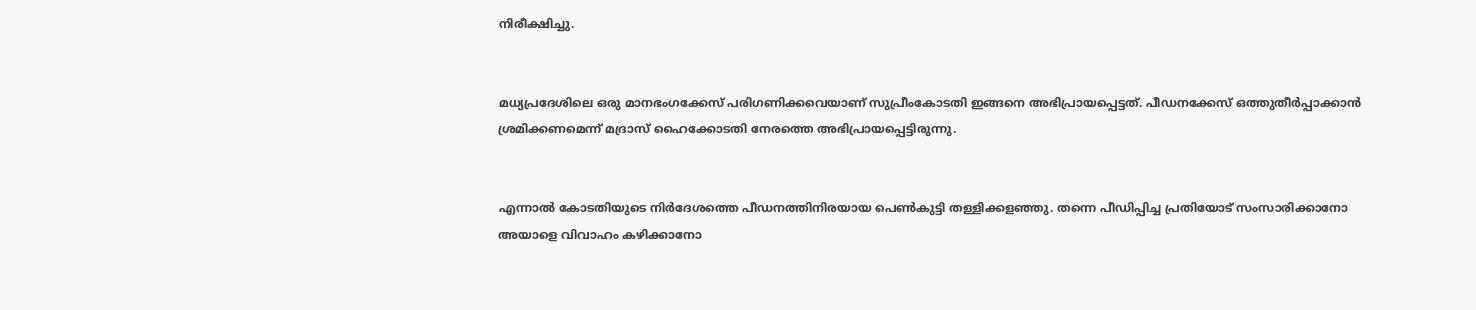നിരീക്ഷിച്ചു.


മധ്യപ്രദേശിലെ ഒരു മാനഭംഗക്കേസ് പരിഗണിക്കവെയാണ് സുപ്രീംകോടതി ഇങ്ങനെ അഭിപ്രായപ്പെട്ടത്. പീഡനക്കേസ് ഒത്തുതീര്‍പ്പാക്കാന്‍ ശ്രമിക്കണമെന്ന് മദ്രാസ് ഹൈക്കോടതി നേരത്തെ അഭിപ്രായപ്പെട്ടിരുന്നു.


എന്നാല്‍ കോടതിയുടെ നിര്‍ദേശത്തെ പീഡനത്തിനിരയായ പെണ്‍കുട്ടി തള്ളിക്കളഞ്ഞു. തന്നെ പീഡിപ്പിച്ച പ്രതിയോട് സംസാരിക്കാനോ അയാളെ വിവാഹം കഴിക്കാനോ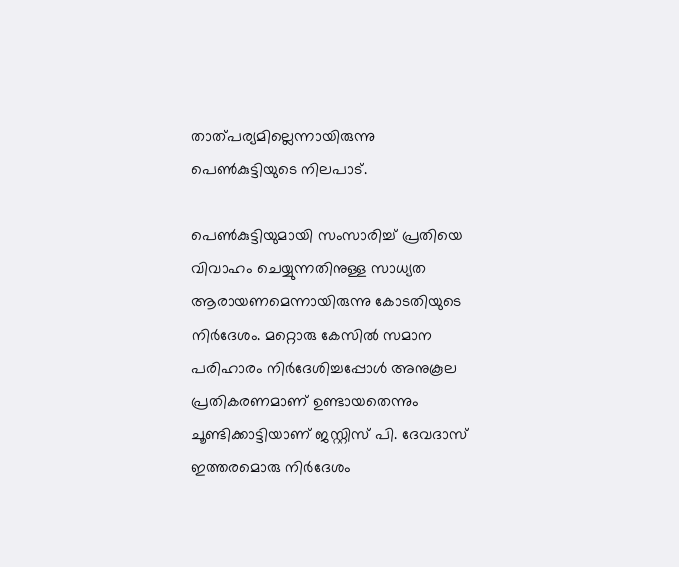താത്പര്യമില്ലെന്നായിരുന്നു പെണ്‍കുട്ടിയുടെ നിലപാട്.

പെണ്‍കുട്ടിയുമായി സംസാരിച്ച് പ്രതിയെ വിവാഹം ചെയ്യുന്നതിനുള്ള സാധ്യത ആരായണമെന്നായിരുന്നു കോടതിയുടെ നിര്‍ദേശം. മറ്റൊരു കേസില്‍ സമാന പരിഹാരം നിര്‍ദേശിച്ചപ്പോള്‍ അനുകൂല പ്രതികരണമാണ് ഉണ്ടായതെന്നും ചൂണ്ടിക്കാട്ടിയാണ് ജസ്റ്റിസ് പി. ദേവദാസ് ഇത്തരമൊരു നിര്‍ദേശം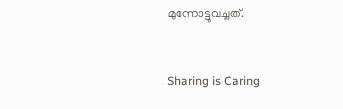മുന്നോട്ടുവച്ചത്.



Sharing is Caring